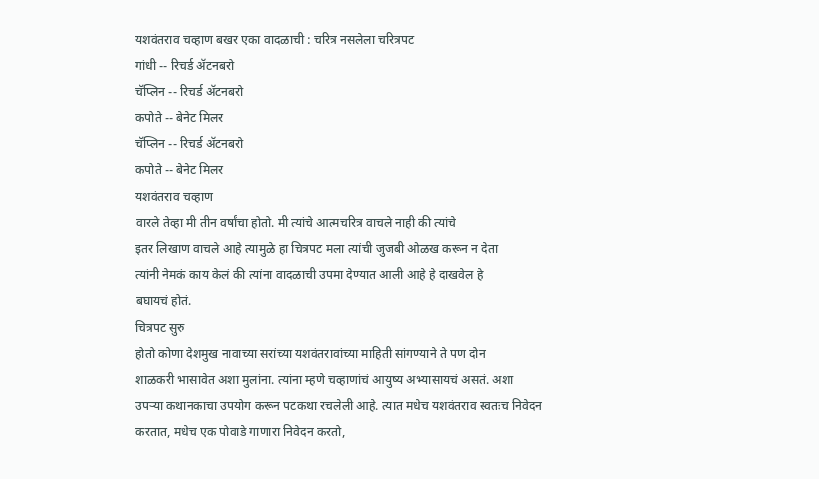यशवंतराव चव्हाण बखर एका वादळाची : चरित्र नसलेला चरित्रपट
गांधी -- रिचर्ड ॲटनबरो
चॅप्लिन -- रिचर्ड ॲटनबरो
कपोते -- बेनेट मिलर
चॅप्लिन -- रिचर्ड ॲटनबरो
कपोते -- बेनेट मिलर
यशवंतराव चव्हाण
वारले तेव्हा मी तीन वर्षांचा होतो. मी त्यांचे आत्मचरित्र वाचले नाही की त्यांचे
इतर लिखाण वाचले आहे त्यामुळे हा चित्रपट मला त्यांची जुजबी ओळख करून न देता
त्यांनी नेमकं काय केलं की त्यांना वादळाची उपमा देण्यात आली आहे हे दाखवेल हे
बघायचं होतं.
चित्रपट सुरु
होतो कोणा देशमुख नावाच्या सरांच्या यशवंतरावांच्या माहिती सांगण्याने ते पण दोन
शाळकरी भासावेत अशा मुलांना. त्यांना म्हणे चव्हाणांचं आयुष्य अभ्यासायचं असतं. अशा
उपऱ्या कथानकाचा उपयोग करून पटकथा रचलेली आहे. त्यात मधेच यशवंतराव स्वतःच निवेदन
करतात, मधेच एक पोवाडे गाणारा निवेदन करतो,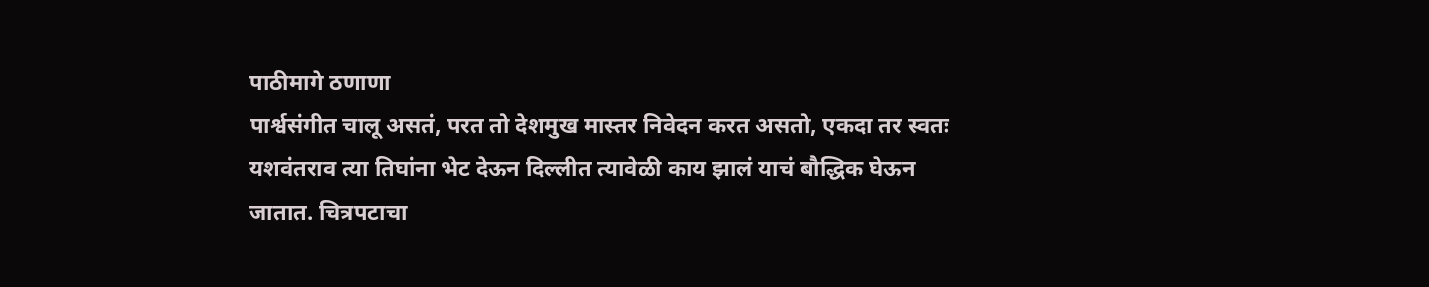पाठीमागे ठणाणा
पार्श्वसंगीत चालू असतं, परत तो देशमुख मास्तर निवेदन करत असतो, एकदा तर स्वतः
यशवंतराव त्या तिघांना भेट देऊन दिल्लीत त्यावेळी काय झालं याचं बौद्धिक घेऊन
जातात. चित्रपटाचा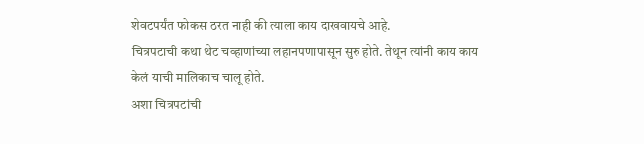शेवटपर्यंत फोकस ठरत नाही की त्याला काय दाखवायचे आहे.
चित्रपटाची कथा थेट चव्हाणांच्या लहानपणापासून सुरु होते. तेथून त्यांनी काय काय
केलं याची मालिकाच चालू होते.
अशा चित्रपटांची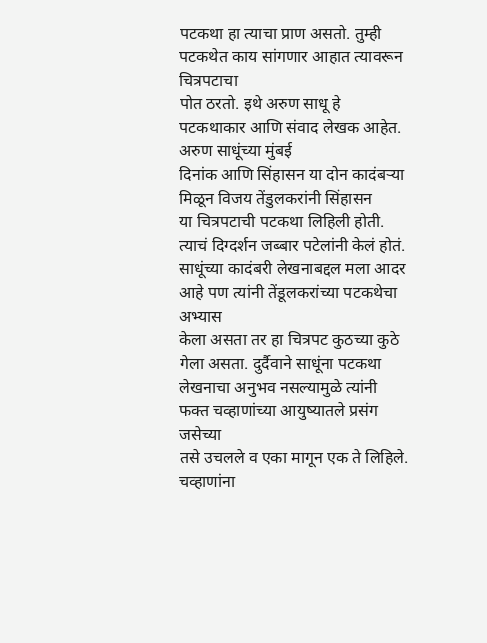पटकथा हा त्याचा प्राण असतो. तुम्ही पटकथेत काय सांगणार आहात त्यावरून चित्रपटाचा
पोत ठरतो. इथे अरुण साधू हे पटकथाकार आणि संवाद लेखक आहेत. अरुण साधूंच्या मुंबई
दिनांक आणि सिंहासन या दोन कादंबऱ्या मिळून विजय तेंडुलकरांनी सिंहासन
या चित्रपटाची पटकथा लिहिली होती. त्याचं दिग्दर्शन जब्बार पटेलांनी केलं होतं.
साधूंच्या कादंबरी लेखनाबद्दल मला आदर आहे पण त्यांनी तेंडूलकरांच्या पटकथेचा अभ्यास
केला असता तर हा चित्रपट कुठच्या कुठे गेला असता. दुर्दैवाने साधूंना पटकथा
लेखनाचा अनुभव नसल्यामुळे त्यांनी फक्त चव्हाणांच्या आयुष्यातले प्रसंग जसेच्या
तसे उचलले व एका मागून एक ते लिहिले. चव्हाणांना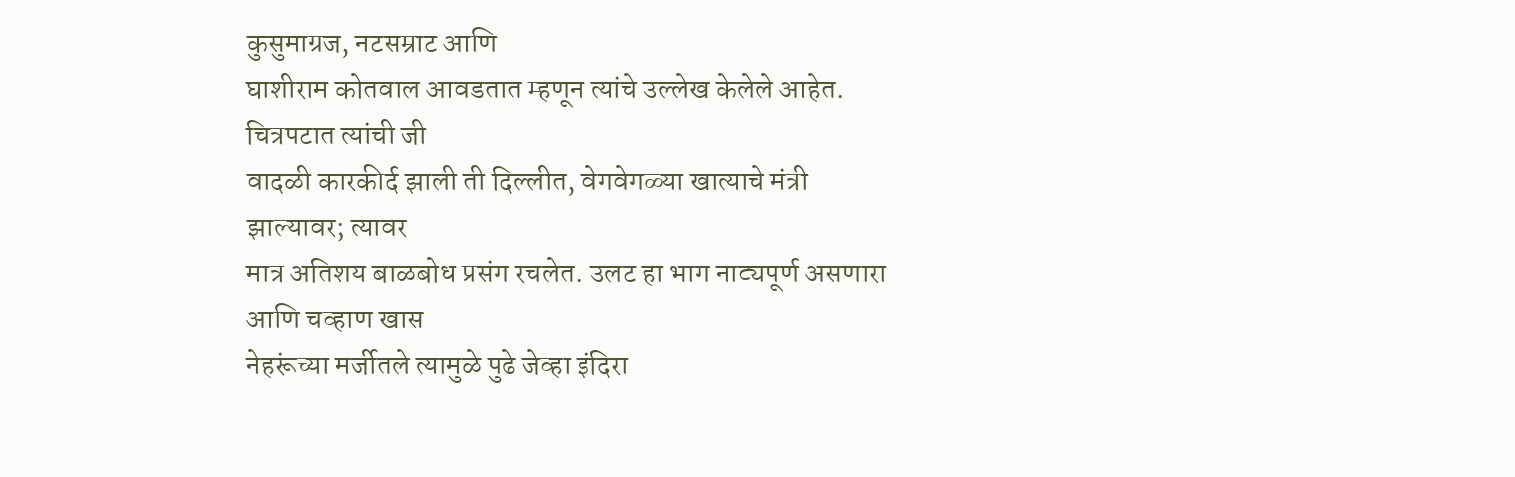कुसुमाग्रज, नटसम्राट आणि
घाशीराम कोतवाल आवडतात म्हणून त्यांचे उल्लेख केलेले आहेत. चित्रपटात त्यांची जी
वादळी कारकीर्द झाली ती दिल्लीत, वेगवेगळ्या खात्याचे मंत्री झाल्यावर; त्यावर
मात्र अतिशय बाळबोध प्रसंग रचलेत. उलट हा भाग नाट्यपूर्ण असणारा आणि चव्हाण खास
नेहरूंच्या मर्जीतले त्यामुळे पुढे जेव्हा इंदिरा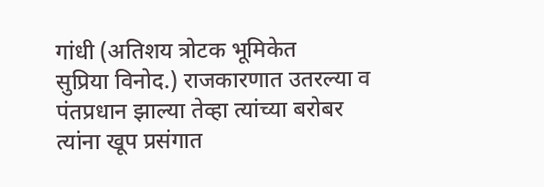गांधी (अतिशय त्रोटक भूमिकेत
सुप्रिया विनोद.) राजकारणात उतरल्या व पंतप्रधान झाल्या तेव्हा त्यांच्या बरोबर
त्यांना खूप प्रसंगात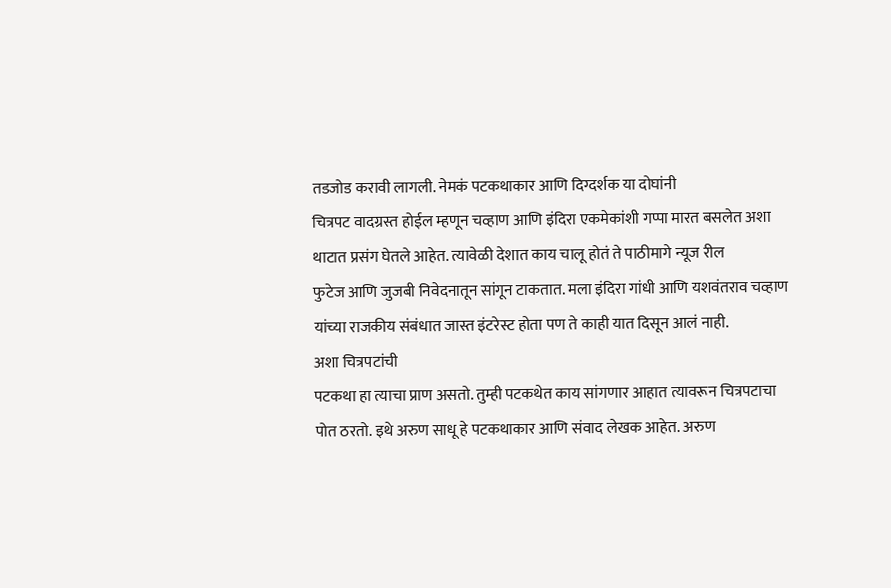तडजोड करावी लागली. नेमकं पटकथाकार आणि दिग्दर्शक या दोघांनी
चित्रपट वादग्रस्त होईल म्हणून चव्हाण आणि इंदिरा एकमेकांशी गप्पा मारत बसलेत अशा
थाटात प्रसंग घेतले आहेत. त्यावेळी देशात काय चालू होतं ते पाठीमागे न्यूज रील
फुटेज आणि जुजबी निवेदनातून सांगून टाकतात. मला इंदिरा गांधी आणि यशवंतराव चव्हाण
यांच्या राजकीय संबंधात जास्त इंटरेस्ट होता पण ते काही यात दिसून आलं नाही.
अशा चित्रपटांची
पटकथा हा त्याचा प्राण असतो. तुम्ही पटकथेत काय सांगणार आहात त्यावरून चित्रपटाचा
पोत ठरतो. इथे अरुण साधू हे पटकथाकार आणि संवाद लेखक आहेत. अरुण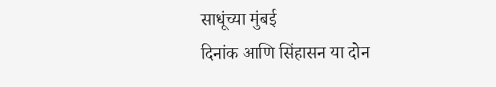साधूंच्या मुंबई
दिनांक आणि सिंहासन या दोन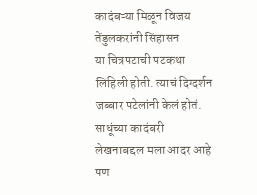कादंबऱ्या मिळून विजय तेंडुलकरांनी सिंहासन
या चित्रपटाची पटकथा लिहिली होती. त्याचं दिग्दर्शन जब्बार पटेलांनी केलं होतं.
साधूंच्या कादंबरी लेखनाबद्दल मला आदर आहे पण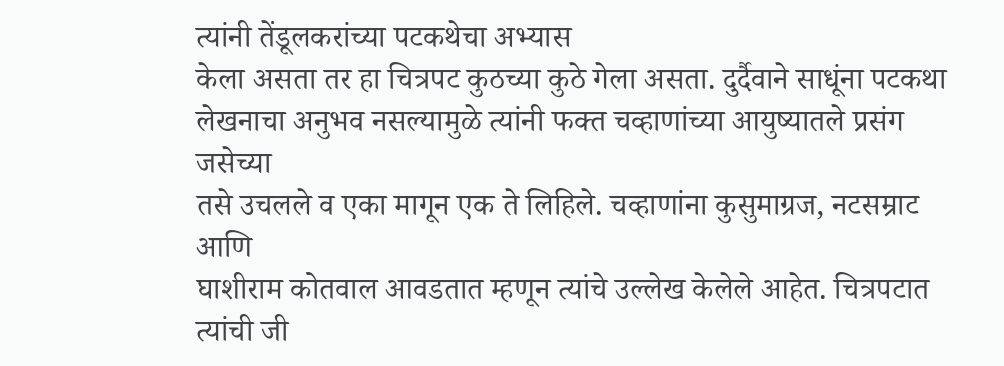त्यांनी तेंडूलकरांच्या पटकथेचा अभ्यास
केला असता तर हा चित्रपट कुठच्या कुठे गेला असता. दुर्दैवाने साधूंना पटकथा
लेखनाचा अनुभव नसल्यामुळे त्यांनी फक्त चव्हाणांच्या आयुष्यातले प्रसंग जसेच्या
तसे उचलले व एका मागून एक ते लिहिले. चव्हाणांना कुसुमाग्रज, नटसम्राट आणि
घाशीराम कोतवाल आवडतात म्हणून त्यांचे उल्लेख केलेले आहेत. चित्रपटात त्यांची जी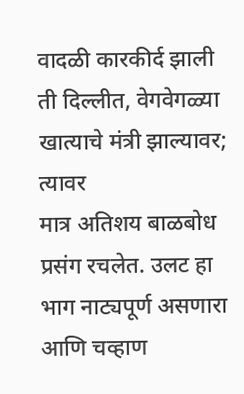वादळी कारकीर्द झाली ती दिल्लीत, वेगवेगळ्या खात्याचे मंत्री झाल्यावर; त्यावर
मात्र अतिशय बाळबोध प्रसंग रचलेत. उलट हा भाग नाट्यपूर्ण असणारा आणि चव्हाण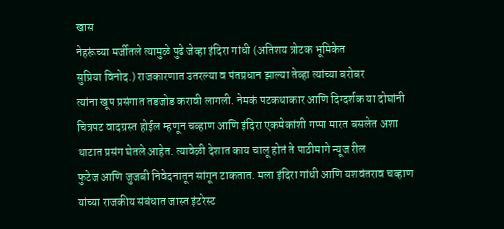खास
नेहरूंच्या मर्जीतले त्यामुळे पुढे जेव्हा इंदिरा गांधी (अतिशय त्रोटक भूमिकेत
सुप्रिया विनोद.) राजकारणात उतरल्या व पंतप्रधान झाल्या तेव्हा त्यांच्या बरोबर
त्यांना खूप प्रसंगात तडजोड करावी लागली. नेमकं पटकथाकार आणि दिग्दर्शक या दोघांनी
चित्रपट वादग्रस्त होईल म्हणून चव्हाण आणि इंदिरा एकमेकांशी गप्पा मारत बसलेत अशा
थाटात प्रसंग घेतले आहेत. त्यावेळी देशात काय चालू होतं ते पाठीमागे न्यूज रील
फुटेज आणि जुजबी निवेदनातून सांगून टाकतात. मला इंदिरा गांधी आणि यशवंतराव चव्हाण
यांच्या राजकीय संबंधात जास्त इंटरेस्ट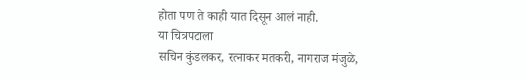होता पण ते काही यात दिसून आलं नाही.
या चित्रपटाला
सचिन कुंडलकर, रत्नाकर मतकरी, नागराज मंजुळे,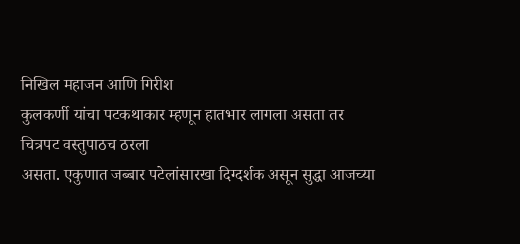निखिल महाजन आणि गिरीश
कुलकर्णी यांचा पटकथाकार म्हणून हातभार लागला असता तर चित्रपट वस्तुपाठच ठरला
असता. एकुणात जब्बार पटेलांसारखा दिग्दर्शक असून सुद्धा आजच्या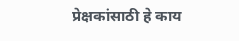प्रेक्षकांसाठी हे काय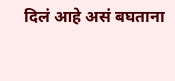दिलं आहे असं बघताना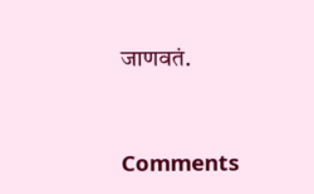जाणवतं.



Comments